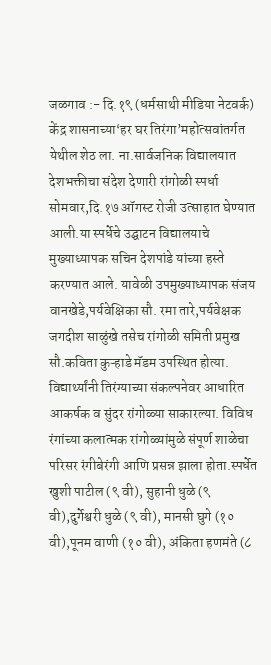जळगाव :- दि.१९ (धर्मसाथी मीडिया नेटवर्क)
केंद्र शासनाच्या‘हर घर तिरंगा’महोत्सवांतर्गत येथील शेठ ला. ना.सार्वजनिक विद्यालयात देशभक्तीचा संदेश देणारी रांगोळी स्पर्धा सोमवार,दि.१७ ऑगस्ट रोजी उत्साहात घेण्यात आली.या स्पर्धेचे उद्घाटन विद्यालयाचे मुख्याध्यापक सचिन देशपांडे यांच्या हस्ते करण्यात आले. यावेळी उपमुख्याध्यापक संजय वानखेडे,पर्यवेक्षिका सौ. रमा तारे,पर्यवेक्षक जगदीश साळुंखे तसेच रांगोळी समिती प्रमुख सौ.कविता कुऱ्हाडे मॅडम उपस्थित होत्या.
विद्यार्थ्यांनी तिरंग्याच्या संकल्पनेवर आधारित आकर्षक व सुंदर रांगोळ्या साकारल्या. विविध रंगांच्या कलात्मक रांगोळ्यांमुळे संपूर्ण शाळेचा परिसर रंगीबेरंगी आणि प्रसन्न झाला होता.स्पर्धेत खुशी पाटील (९ वी), सुहानी धुळे (९ वी),दुर्गेश्वरी धुळे (९ वी), मानसी घुगे (१० वी),पूनम वाणी (१० वी), अंकिता हणमंते (८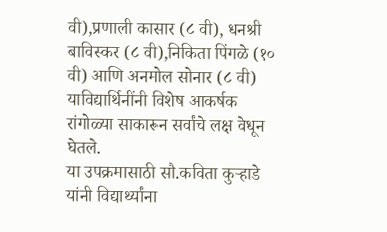वी),प्रणाली कासार (८ वी), धनश्री बाविस्कर (८ वी),निकिता पिंगळे (१० वी) आणि अनमोल सोनार (८ वी) याविद्यार्थिनींनी विशेष आकर्षक रांगोळ्या साकारून सर्वांचे लक्ष वेधून घेतले.
या उपक्रमासाठी सौ.कविता कुऱ्हाडे यांनी विद्यार्थ्यांना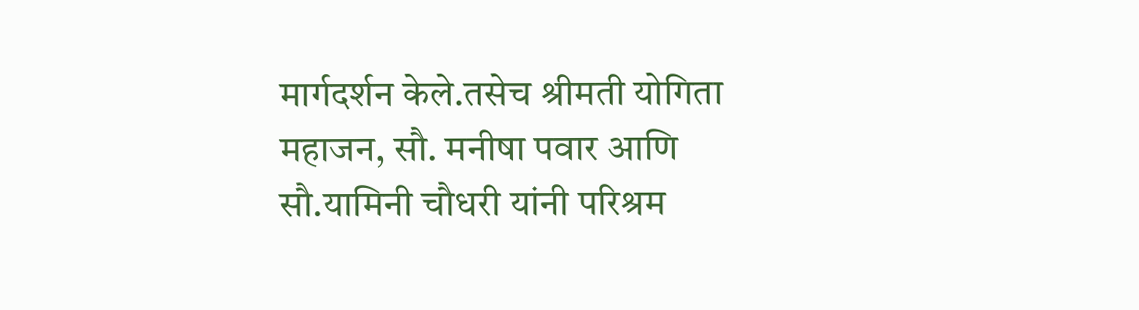मार्गदर्शन केले.तसेच श्रीमती योगिता महाजन, सौ. मनीषा पवार आणि सौ.यामिनी चौधरी यांनी परिश्रम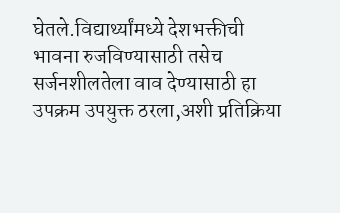घेतले.विद्यार्थ्यांमध्ये देशभक्तीची भावना रुजविण्यासाठी तसेच सर्जनशीलतेला वाव देण्यासाठी हा उपक्रम उपयुक्त ठरला,अशी प्रतिक्रिया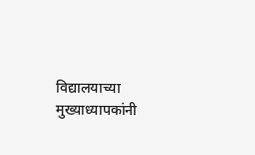विद्यालयाच्या मुख्याध्यापकांनी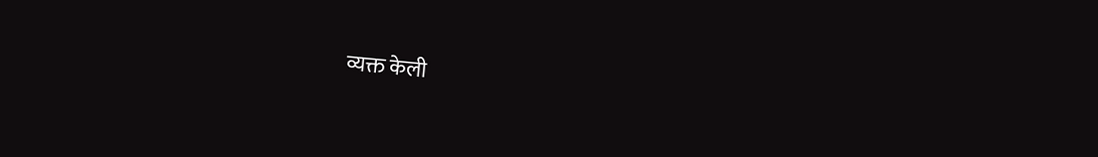व्यक्त केली